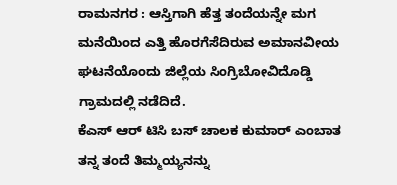ರಾಮನಗರ : ಆಸ್ತಿಗಾಗಿ ಹೆತ್ತ ತಂದೆಯನ್ನೇ ಮಗ ಮನೆಯಿಂದ ಎತ್ತಿ ಹೊರಗೆಸೆದಿರುವ ಅಮಾನವೀಯ ಘಟನೆಯೊಂದು ಜಿಲ್ಲೆಯ ಸಿಂಗ್ರಿಬೋವಿದೊಡ್ಡಿ ಗ್ರಾಮದಲ್ಲಿ ನಡೆದಿದೆ.
ಕೆಎಸ್ ಆರ್ ಟಿಸಿ ಬಸ್ ಚಾಲಕ ಕುಮಾರ್ ಎಂಬಾತ ತನ್ನ ತಂದೆ ತಿಮ್ಮಯ್ಯನನ್ನು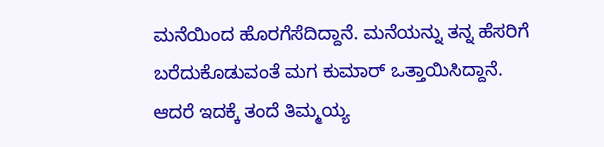ಮನೆಯಿಂದ ಹೊರಗೆಸೆದಿದ್ದಾನೆ. ಮನೆಯನ್ನು ತನ್ನ ಹೆಸರಿಗೆ ಬರೆದುಕೊಡುವಂತೆ ಮಗ ಕುಮಾರ್ ಒತ್ತಾಯಿಸಿದ್ದಾನೆ. ಆದರೆ ಇದಕ್ಕೆ ತಂದೆ ತಿಮ್ಮಯ್ಯ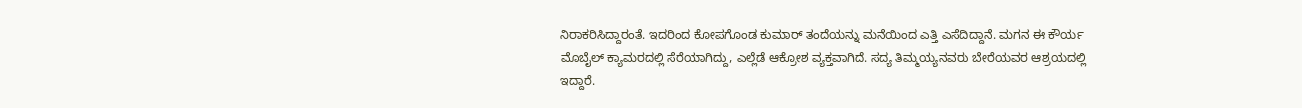ನಿರಾಕರಿಸಿದ್ದಾರಂತೆ. ಇದರಿಂದ ಕೋಪಗೊಂಡ ಕುಮಾರ್ ತಂದೆಯನ್ನು ಮನೆಯಿಂದ ಎತ್ತಿ ಎಸೆದಿದ್ದಾನೆ. ಮಗನ ಈ ಕೌರ್ಯ ಮೊಬೈಲ್ ಕ್ಯಾಮರದಲ್ಲಿ ಸೆರೆಯಾಗಿದ್ದು, ಎಲ್ಲೆಡೆ ಆಕ್ರೋಶ ವ್ಯಕ್ತವಾಗಿದೆ. ಸದ್ಯ ತಿಮ್ಮಯ್ಯನವರು ಬೇರೆಯವರ ಆಶ್ರಯದಲ್ಲಿ ಇದ್ದಾರೆ.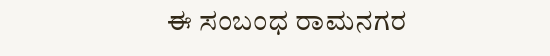ಈ ಸಂಬಂಧ ರಾಮನಗರ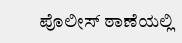ಪೊಲೀಸ್ ಠಾಣೆಯಲ್ಲಿ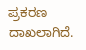ಪ್ರಕರಣ ದಾಖಲಾಗಿದೆ.